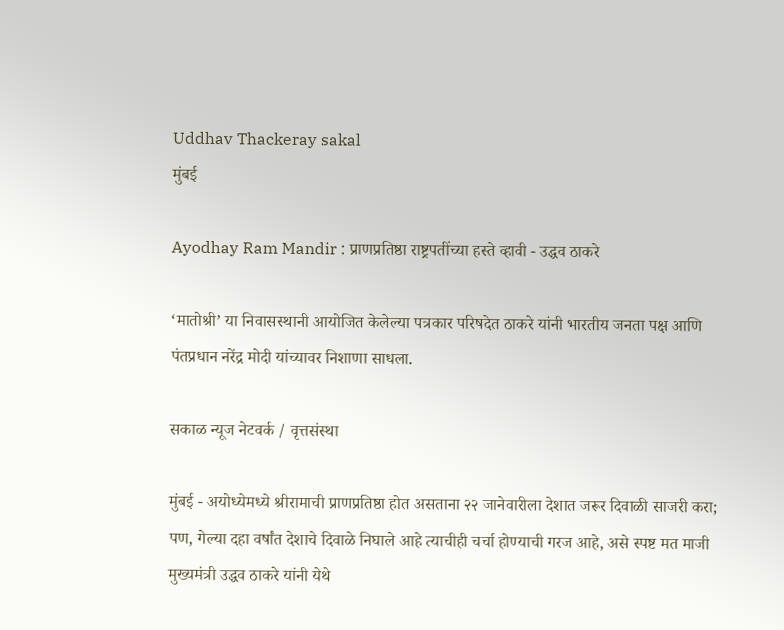Uddhav Thackeray sakal
मुंबई

Ayodhay Ram Mandir : प्राणप्रतिष्ठा राष्ट्रपतींच्या हस्ते व्हावी - उद्धव ठाकरे

‘मातोश्री’ या निवासस्थानी आयोजित केलेल्या पत्रकार परिषदेत ठाकरे यांनी भारतीय जनता पक्ष आणि पंतप्रधान नरेंद्र मोदी यांच्यावर निशाणा साधला.

सकाळ न्यूज नेटवर्क / वृत्तसंस्था

मुंबई - अयोध्येमध्ये श्रीरामाची प्राणप्रतिष्ठा होत असताना २२ जानेवारीला देशात जरूर दिवाळी साजरी करा; पण, गेल्या दहा वर्षांत देशाचे दिवाळे निघाले आहे त्याचीही चर्चा होण्याची गरज आहे, असे स्पष्ट मत माजी मुख्यमंत्री उद्धव ठाकरे यांनी येथे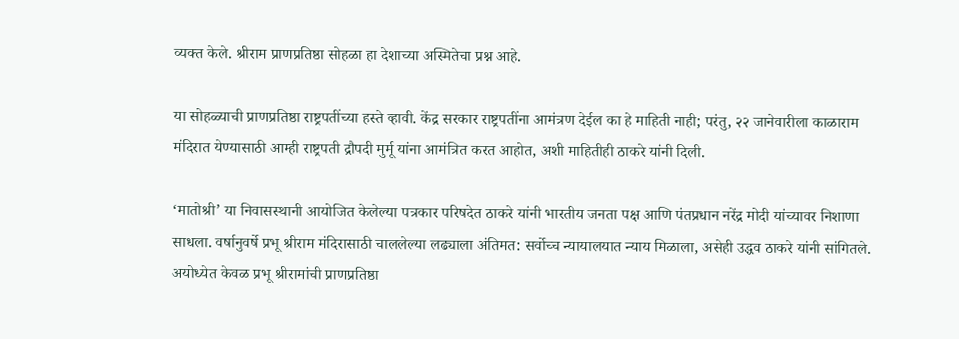व्यक्त केले. श्रीराम प्राणप्रतिष्ठा सोहळा हा देशाच्या अस्मितेचा प्रश्न आहे.

या सोहळ्याची प्राणप्रतिष्ठा राष्ट्रपतींच्या हस्ते व्हावी. केंद्र सरकार राष्ट्रपतींना आमंत्रण देईल का हे माहिती नाही; परंतु, २२ जानेवारीला काळाराम मंदिरात येण्यासाठी आम्ही राष्ट्रपती द्रौपदी मुर्मू यांना आमंत्रित करत आहोत, अशी माहितीही ठाकरे यांनी दिली.

‘मातोश्री’ या निवासस्थानी आयोजित केलेल्या पत्रकार परिषदेत ठाकरे यांनी भारतीय जनता पक्ष आणि पंतप्रधान नरेंद्र मोदी यांच्यावर निशाणा साधला. वर्षानुवर्षे प्रभू श्रीराम मंदिरासाठी चाललेल्या लढ्याला अंतिमत: सर्वोच्च न्यायालयात न्याय मिळाला, असेही उद्धव ठाकरे यांनी सांगितले. अयोध्येत केवळ प्रभू श्रीरामांची प्राणप्रतिष्ठा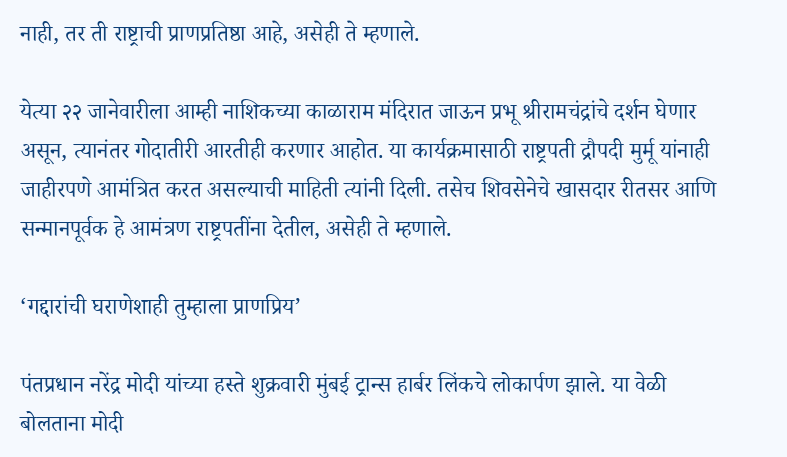नाही, तर ती राष्ट्राची प्राणप्रतिष्ठा आहे, असेही ते म्हणाले.

येत्या २२ जानेवारीला आम्ही नाशिकच्या काळाराम मंदिरात जाऊन प्रभू श्रीरामचंद्रांचे दर्शन घेणार असून, त्यानंतर गोदातीरी आरतीही करणार आहोत. या कार्यक्रमासाठी राष्ट्रपती द्रौपदी मुर्मू यांनाही जाहीरपणे आमंत्रित करत असल्याची माहिती त्यांनी दिली. तसेच शिवसेनेचे खासदार रीतसर आणि सन्मानपूर्वक हे आमंत्रण राष्ट्रपतींना देतील, असेही ते म्हणाले.

‘गद्दारांची घराणेशाही तुम्हाला प्राणप्रिय’

पंतप्रधान नरेंद्र मोदी यांच्या हस्ते शुक्रवारी मुंबई ट्रान्स हार्बर लिंकचे लोकार्पण झाले. या वेळी बोलताना मोदी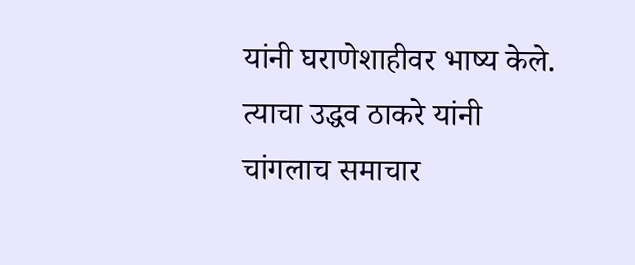यांनी घराणेशाहीवर भाष्य केले. त्याचा उद्धव ठाकरे यांनी चांगलाच समाचार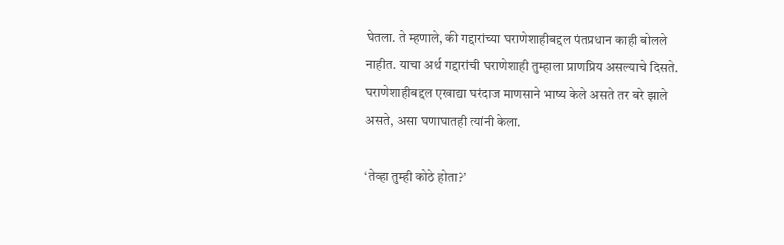घेतला. ते म्हणाले, की गद्दारांच्या घराणेशाहीबद्दल पंतप्रधान काही बोलले नाहीत. याचा अर्थ गद्दारांची घराणेशाही तुम्हाला प्राणप्रिय असल्याचे दिसते. घराणेशाहीबद्दल एखाद्या घरंदाज माणसाने भाष्य केले असते तर बरे झाले असते, असा घणाघातही त्यांनी केला.

‘तेव्हा तुम्ही कोठे होता?’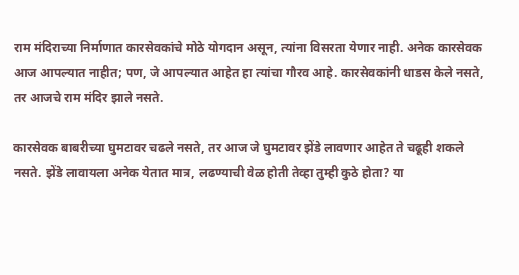राम मंदिराच्या निर्माणात कारसेवकांचे मोठे योगदान असून, त्यांना विसरता येणार नाही. अनेक कारसेवक आज आपल्यात नाहीत; पण, जे आपल्यात आहेत हा त्यांचा गौरव आहे. कारसेवकांनी धाडस केले नसते, तर आजचे राम मंदिर झाले नसते.

कारसेवक बाबरीच्या घुमटावर चढले नसते, तर आज जे घुमटावर झेंडे लावणार आहेत ते चढूही शकले नसते. झेंडे लावायला अनेक येतात मात्र, लढण्याची वेळ होती तेव्हा तुम्ही कुठे होता? या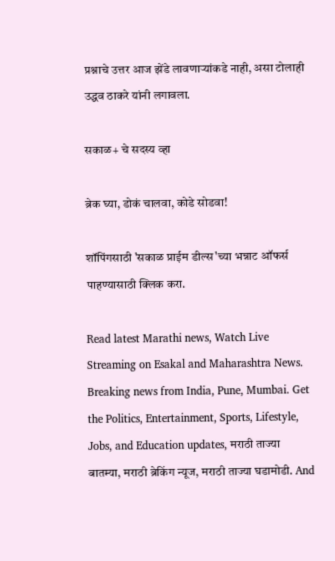प्रश्नाचे उत्तर आज झेंडे लावणाऱ्यांकडे नाही, असा टोलाही उद्धव ठाकरे यांनी लगावला.

सकाळ+ चे सदस्य व्हा

ब्रेक घ्या, डोकं चालवा, कोडे सोडवा!

शॉपिंगसाठी 'सकाळ प्राईम डील्स'च्या भन्नाट ऑफर्स पाहण्यासाठी क्लिक करा.

Read latest Marathi news, Watch Live Streaming on Esakal and Maharashtra News. Breaking news from India, Pune, Mumbai. Get the Politics, Entertainment, Sports, Lifestyle, Jobs, and Education updates, मराठी ताज्या बातम्या, मराठी ब्रेकिंग न्यूज, मराठी ताज्या घडामोडी. And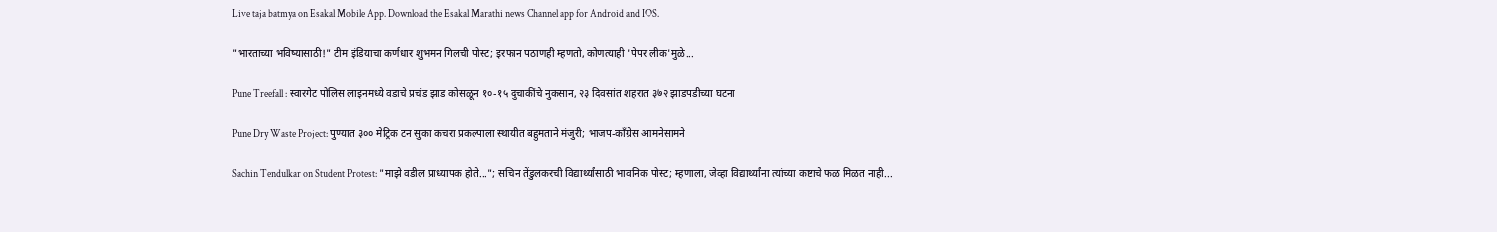Live taja batmya on Esakal Mobile App. Download the Esakal Marathi news Channel app for Android and IOS.

"भारताच्या भविष्यासाठी!" टीम इंडियाचा कर्णधार शुभमन गिलची पोस्ट; इरफान पठाणही म्हणतो, कोणत्याही 'पेपर लीक'मुळे...

Pune Treefall : स्वारगेट पोलिस लाइनमध्ये वडाचे प्रचंड झाड कोसळून १०-१५ दुचाकींचे नुकसान, २३ दिवसांत शहरात ३७२ झाडपडीच्या घटना

Pune Dry Waste Project: पुण्यात ३०० मेट्रिक टन सुका कचरा प्रकल्पाला स्थायीत बहुमताने मंजुरी; भाजप-काँग्रेस आमनेसामने

Sachin Tendulkar on Student Protest: "माझे वडील प्राध्यापक होते..."; सचिन तेंडुलकरची विद्यार्थ्यांसाठी भावनिक पोस्ट; म्हणाला, जेव्हा विद्यार्थ्यांना त्यांच्या कष्टाचे फळ मिळत नाही...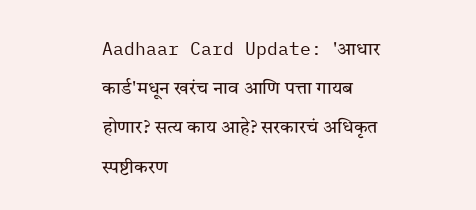Aadhaar Card Update: 'आधार कार्ड'मधून खरंच नाव आणि पत्ता गायब होणार? सत्य काय आहे? सरकारचं अधिकृत स्पष्टीकरण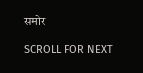समोर

SCROLL FOR NEXT